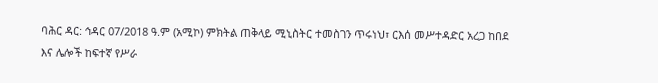ባሕር ዳር: ኅዳር 07/2018 ዓ.ም (አሚኮ) ምክትል ጠቅላይ ሚኒስትር ተመስገን ጥሩነህ፣ ርእሰ መሥተዳድር አረጋ ከበደ እና ሌሎች ከፍተኛ የሥራ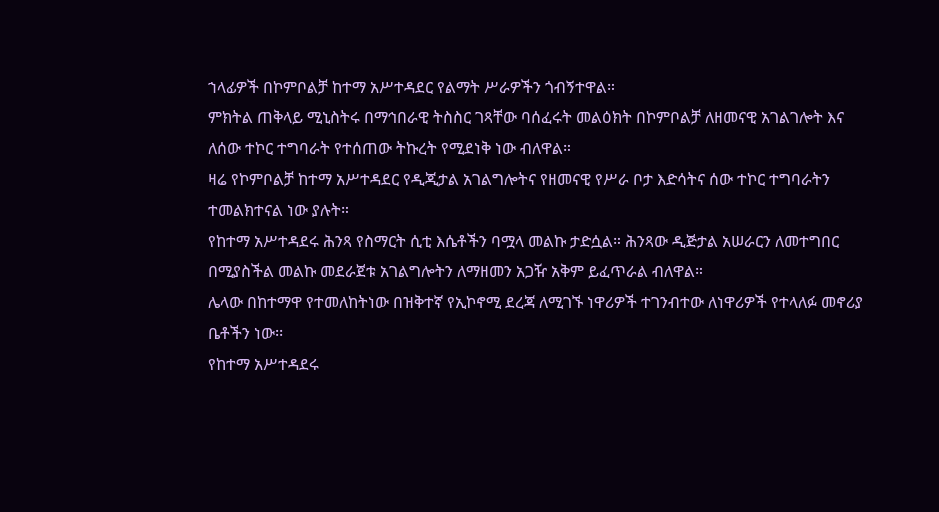ኀላፊዎች በኮምቦልቻ ከተማ አሥተዳደር የልማት ሥራዎችን ጎብኝተዋል።
ምክትል ጠቅላይ ሚኒስትሩ በማኅበራዊ ትስስር ገጻቸው ባሰፈሩት መልዕክት በኮምቦልቻ ለዘመናዊ አገልገሎት እና ለሰው ተኮር ተግባራት የተሰጠው ትኩረት የሚደነቅ ነው ብለዋል።
ዛሬ የኮምቦልቻ ከተማ አሥተዳደር የዲጂታል አገልግሎትና የዘመናዊ የሥራ ቦታ እድሳትና ሰው ተኮር ተግባራትን ተመልክተናል ነው ያሉት።
የከተማ አሥተዳደሩ ሕንጻ የስማርት ሲቲ እሴቶችን ባሟላ መልኩ ታድሷል። ሕንጻው ዲጅታል አሠራርን ለመተግበር በሚያስችል መልኩ መደራጀቱ አገልግሎትን ለማዘመን አጋዥ አቅም ይፈጥራል ብለዋል።
ሌላው በከተማዋ የተመለከትነው በዝቅተኛ የኢኮኖሚ ደረጃ ለሚገኙ ነዋሪዎች ተገንብተው ለነዋሪዎች የተላለፉ መኖሪያ ቤቶችን ነው፡፡
የከተማ አሥተዳደሩ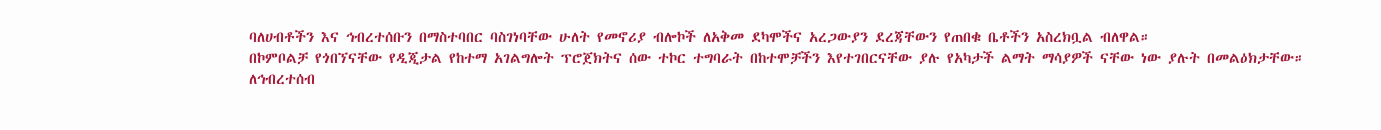ባለሀብቶችን እና ኅብረተሰቡን በማስተባበር ባስገነባቸው ሁለት የመኖሪያ ብሎኮች ለአቅመ ደካሞችና አረጋውያን ደረጃቸውን የጠበቁ ቤቶችን አስረክቧል ብለዋል።
በኮምቦልቻ የጎበኘናቸው የዲጂታል የከተማ አገልግሎት ፕሮጀክትና ሰው ተኮር ተግባራት በከተሞቻችን እየተገበርናቸው ያሉ የአካታች ልማት ማሳያዎች ናቸው ነው ያሉት በመልዕክታቸው።
ለኅብረተሰብ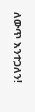ለውጥ እንተጋለን!